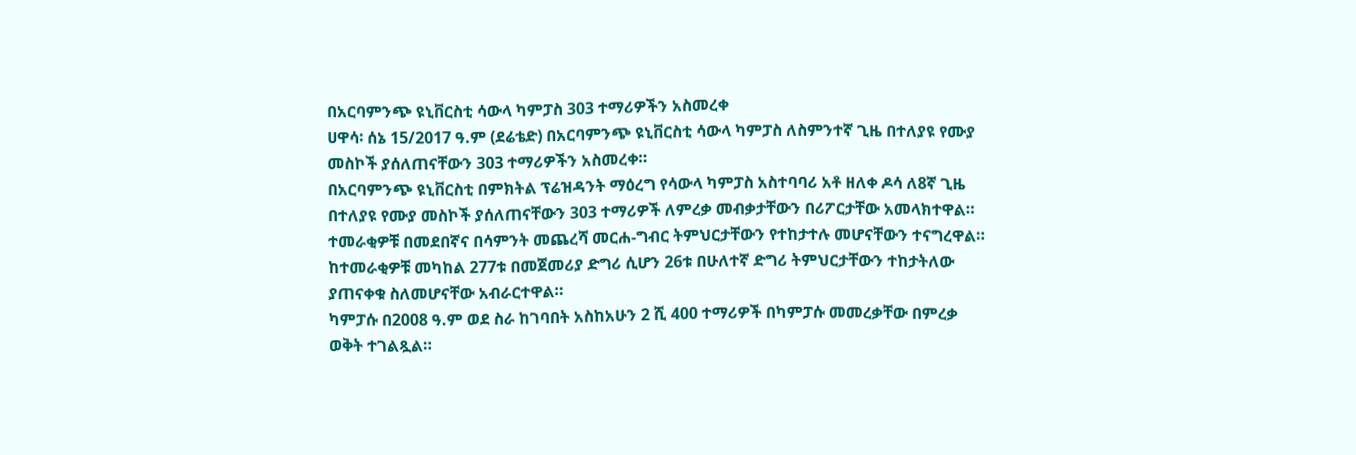በአርባምንጭ ዩኒቨርስቲ ሳውላ ካምፓስ 303 ተማሪዎችን አስመረቀ
ሀዋሳ፡ ሰኔ 15/2017 ዓ.ም (ደሬቴድ) በአርባምንጭ ዩኒቨርስቲ ሳውላ ካምፓስ ለስምንተኛ ጊዜ በተለያዩ የሙያ መስኮች ያሰለጠናቸውን 303 ተማሪዎችን አስመረቀ።
በአርባምንጭ ዩኒቨርስቲ በምክትል ፕሬዝዳንት ማዕረግ የሳውላ ካምፓስ አስተባባሪ አቶ ዘለቀ ዶሳ ለ8ኛ ጊዜ በተለያዩ የሙያ መስኮች ያሰለጠናቸውን 303 ተማሪዎች ለምረቃ መብቃታቸውን በሪፖርታቸው አመላክተዋል።
ተመራቂዎቹ በመደበኛና በሳምንት መጨረሻ መርሐ-ግብር ትምህርታቸውን የተከታተሉ መሆናቸውን ተናግረዋል።
ከተመራቂዎቹ መካከል 277ቱ በመጀመሪያ ድግሪ ሲሆን 26ቱ በሁለተኛ ድግሪ ትምህርታቸውን ተከታትለው ያጠናቀቁ ስለመሆናቸው አብራርተዋል።
ካምፓሱ በ2008 ዓ.ም ወደ ስራ ከገባበት አስከአሁን 2 ሺ 400 ተማሪዎች በካምፓሱ መመረቃቸው በምረቃ ወቅት ተገልጿል።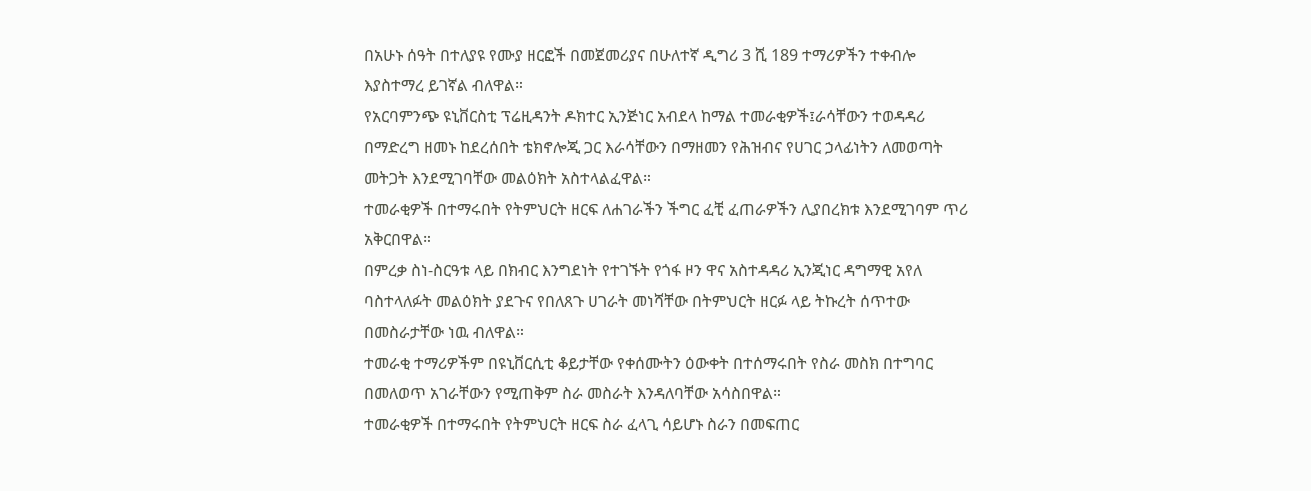በአሁኑ ሰዓት በተለያዩ የሙያ ዘርፎች በመጀመሪያና በሁለተኛ ዲግሪ 3 ሺ 189 ተማሪዎችን ተቀብሎ እያስተማረ ይገኛል ብለዋል።
የአርባምንጭ ዩኒቨርስቲ ፕሬዚዳንት ዶክተር ኢንጅነር አብደላ ከማል ተመራቂዎች፤ራሳቸውን ተወዳዳሪ በማድረግ ዘመኑ ከደረሰበት ቴክኖሎጂ ጋር እራሳቸውን በማዘመን የሕዝብና የሀገር ኃላፊነትን ለመወጣት መትጋት እንደሚገባቸው መልዕክት አስተላልፈዋል።
ተመራቂዎች በተማሩበት የትምህርት ዘርፍ ለሐገራችን ችግር ፈቺ ፈጠራዎችን ሊያበረክቱ እንደሚገባም ጥሪ አቅርበዋል።
በምረቃ ስነ-ስርዓቱ ላይ በክብር እንግደነት የተገኙት የጎፋ ዞን ዋና አስተዳዳሪ ኢንጂነር ዳግማዊ አየለ ባስተላለፉት መልዕክት ያደጉና የበለጸጉ ሀገራት መነሻቸው በትምህርት ዘርፉ ላይ ትኩረት ሰጥተው በመስራታቸው ነዉ ብለዋል።
ተመራቂ ተማሪዎችም በዩኒቨርሲቲ ቆይታቸው የቀሰሙትን ዕውቀት በተሰማሩበት የስራ መስክ በተግባር በመለወጥ አገራቸውን የሚጠቅም ስራ መስራት እንዳለባቸው አሳስበዋል።
ተመራቂዎች በተማሩበት የትምህርት ዘርፍ ስራ ፈላጊ ሳይሆኑ ስራን በመፍጠር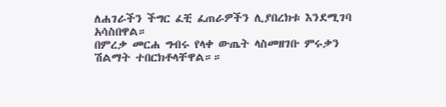ለሐገራችን ችግር ፈቺ ፈጠራዎችን ሊያበረክቱ እንደሚገባ አሳስበዋል።
በምረቃ መርሐ ግብሩ የላቀ ውጤት ላስመዘገቡ ምሩቃን ሽልማት ተበርክቶላቸዋል።።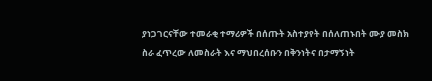ያነጋገርናቸው ተመራቂ ተማሪዎች በሰጡት አስተያየት በሰለጠኑበት ሙያ መስክ ስራ ፈጥረው ለመስራት እና ማህበረሰቡን በቅንነትና በታማኝነት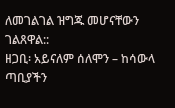ለመገልገል ዝግጁ መሆናቸውን ገልጸዋል::
ዘጋቢ፡ አይናለም ሰለሞን – ከሳውላ ጣቢያችን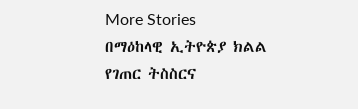More Stories
በማዕከላዊ ኢትዮጵያ ክልል የገጠር ትስስርና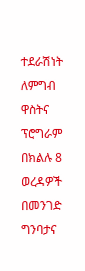ተደራሽነት ለምግብ ዋስትና ፕሮግራም በክልሉ 8 ወረዳዎች በመንገድ ግንባታና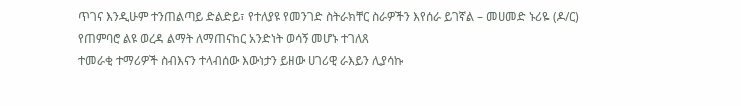ጥገና እንዲሁም ተንጠልጣይ ድልድይ፣ የተለያዩ የመንገድ ስትራክቸር ስራዎችን እየሰራ ይገኛል – መሀመድ ኑሪዬ (ዶ/ር)
የጠምባሮ ልዩ ወረዳ ልማት ለማጠናከር አንድነት ወሳኝ መሆኑ ተገለጸ
ተመራቂ ተማሪዎች ስብእናን ተላብሰው እውነታን ይዘው ሀገሪዊ ራእይን ሊያሳኩ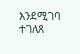እንደሚገባ ተገለጸ